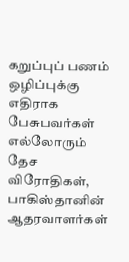கறுப்புப் பணம் ஒழிப்புக்கு எதிராக பேசுபவர்கள் எல்லோரும் தேச விரோதிகள், பாகிஸ்தானின் ஆதரவாளர்கள்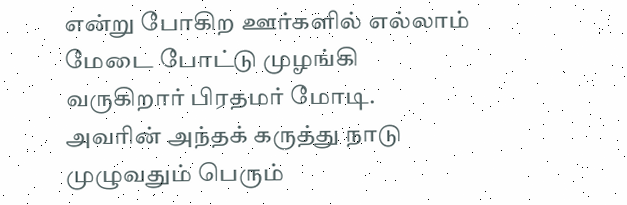என்று போகிற ஊர்களில் எல்லாம் மேடை போட்டு முழங்கி வருகிறார் பிரதமர் மோடி.
அவரின் அந்தக் கருத்து நாடு முழுவதும் பெரும்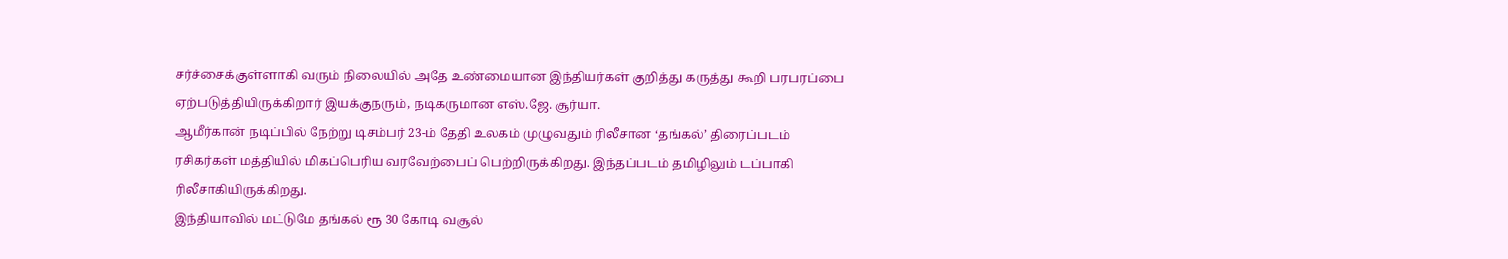சர்ச்சைக்குள்ளாகி வரும் நிலையில் அதே உண்மையான இந்தியர்கள் குறித்து கருத்து கூறி பரபரப்பை ஏற்படுத்தியிருக்கிறார் இயக்குநரும், நடிகருமான எஸ்.ஜே. சூர்யா.
ஆமீர்கான் நடிப்பில் நேற்று டிசம்பர் 23-ம் தேதி உலகம் முழுவதும் ரிலீசான ‘தங்கல்’ திரைப்படம் ரசிகர்கள் மத்தியில் மிகப்பெரிய வரவேற்பைப் பெற்றிருக்கிறது. இந்தப்படம் தமிழிலும் டப்பாகி ரிலீசாகியிருக்கிறது.
இந்தியாவில் மட்டுமே தங்கல் ரூ 30 கோடி வசூல்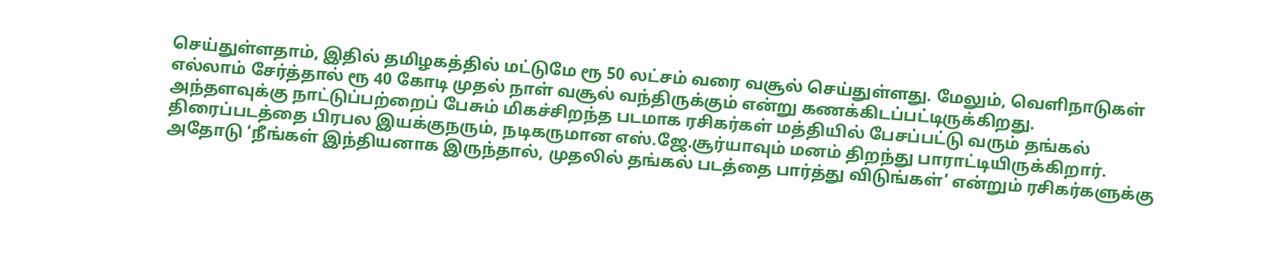செய்துள்ளதாம், இதில் தமிழகத்தில் மட்டுமே ரூ 50 லட்சம் வரை வசூல் செய்துள்ளது. மேலும், வெளிநாடுகள் எல்லாம் சேர்த்தால் ரூ 40 கோடி முதல் நாள் வசூல் வந்திருக்கும் என்று கணக்கிடப்பட்டிருக்கிறது.
அந்தளவுக்கு நாட்டுப்பற்றைப் பேசும் மிகச்சிறந்த படமாக ரசிகர்கள் மத்தியில் பேசப்பட்டு வரும் தங்கல் திரைப்படத்தை பிரபல இயக்குநரும், நடிகருமான எஸ்.ஜே.சூர்யாவும் மனம் திறந்து பாராட்டியிருக்கிறார்.
அதோடு ‘நீங்கள் இந்தியனாக இருந்தால், முதலில் தங்கல் படத்தை பார்த்து விடுங்கள்’ என்றும் ரசிகர்களுக்கு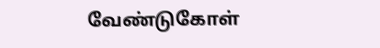வேண்டுகோள்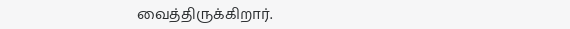வைத்திருக்கிறார்.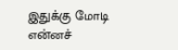இதுக்கு மோடி என்னச்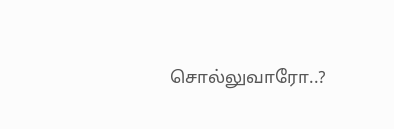சொல்லுவாரோ..?